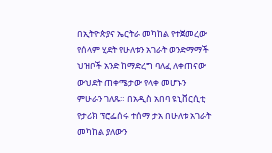በኢትዮጵያና ኤርትራ መካከል የተጀመረው የሰላም ሂደት የሁለቱን አገራት ወንድማማች ህዝቦች አንድ ከማድረግ ባለፈ ለቀጠናው ውህደት ጠቀሜታው የላቀ መሆኑን ምሁራን ገለጹ። በአዲስ አበባ ዩኒቨርሲቲ የታሪክ ፕሮፌሰሩ ተሰማ ታአ በሁለቱ አገራት መካከል ያለውን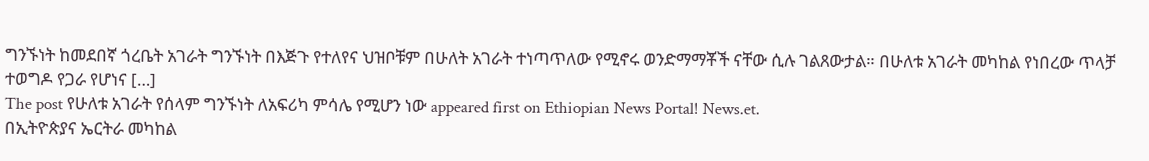ግንኙነት ከመደበኛ ጎረቤት አገራት ግንኙነት በእጅጉ የተለየና ህዝቦቹም በሁለት አገራት ተነጣጥለው የሚኖሩ ወንድማማቾች ናቸው ሲሉ ገልጸውታል። በሁለቱ አገራት መካከል የነበረው ጥላቻ ተወግዶ የጋራ የሆነና […]
The post የሁለቱ አገራት የሰላም ግንኙነት ለአፍሪካ ምሳሌ የሚሆን ነው appeared first on Ethiopian News Portal! News.et.
በኢትዮጵያና ኤርትራ መካከል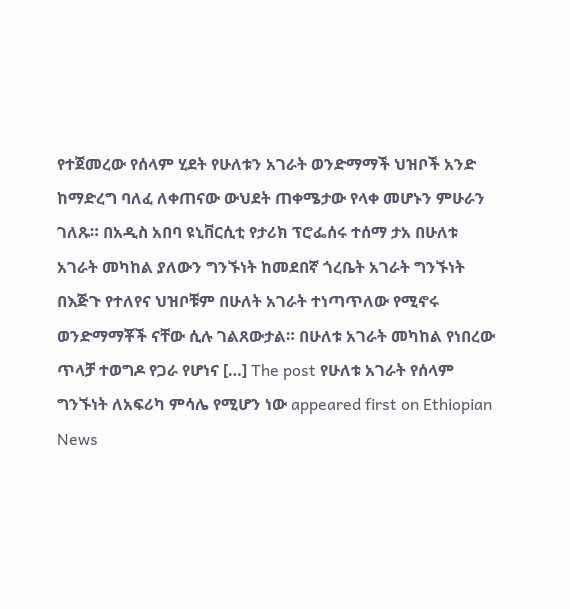የተጀመረው የሰላም ሂደት የሁለቱን አገራት ወንድማማች ህዝቦች አንድ ከማድረግ ባለፈ ለቀጠናው ውህደት ጠቀሜታው የላቀ መሆኑን ምሁራን ገለጹ። በአዲስ አበባ ዩኒቨርሲቲ የታሪክ ፕሮፌሰሩ ተሰማ ታአ በሁለቱ አገራት መካከል ያለውን ግንኙነት ከመደበኛ ጎረቤት አገራት ግንኙነት በእጅጉ የተለየና ህዝቦቹም በሁለት አገራት ተነጣጥለው የሚኖሩ ወንድማማቾች ናቸው ሲሉ ገልጸውታል። በሁለቱ አገራት መካከል የነበረው ጥላቻ ተወግዶ የጋራ የሆነና […] The post የሁለቱ አገራት የሰላም ግንኙነት ለአፍሪካ ምሳሌ የሚሆን ነው appeared first on Ethiopian News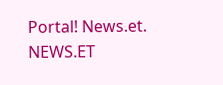Portal! News.et.
NEWS.ET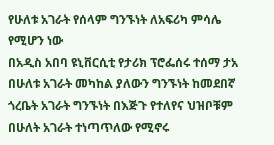የሁለቱ አገራት የሰላም ግንኙነት ለአፍሪካ ምሳሌ የሚሆን ነው
በአዲስ አበባ ዩኒቨርሲቲ የታሪክ ፕሮፌሰሩ ተሰማ ታአ በሁለቱ አገራት መካከል ያለውን ግንኙነት ከመደበኛ ጎረቤት አገራት ግንኙነት በእጅጉ የተለየና ህዝቦቹም በሁለት አገራት ተነጣጥለው የሚኖሩ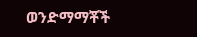ወንድማማቾች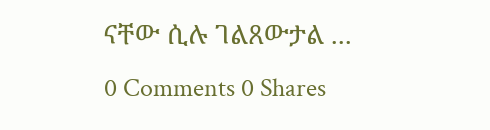ናቸው ሲሉ ገልጸውታል ...
0 Comments 0 Shares